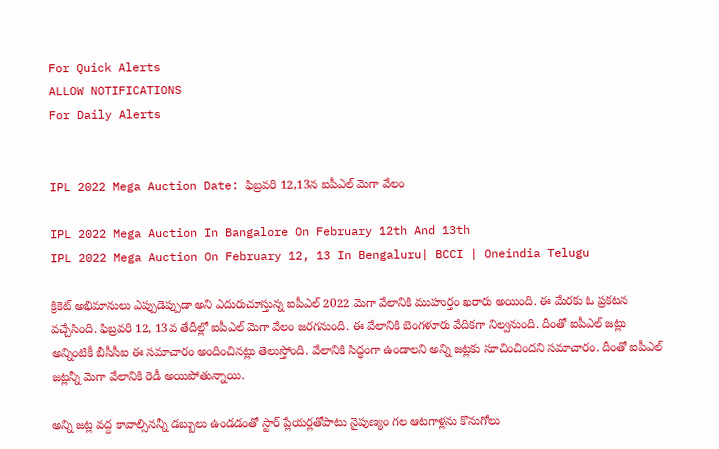For Quick Alerts
ALLOW NOTIFICATIONS
For Daily Alerts


IPL 2022 Mega Auction Date: ఫిబ్ర‌వ‌రి 12,13న ఐపీఎల్ మెగా వేలం

IPL 2022 Mega Auction In Bangalore On February 12th And 13th
IPL 2022 Mega Auction On February 12, 13 In Bengaluru| BCCI | Oneindia Telugu

క్రికెట్ అభిమానులు ఎప్పుడెప్పుడా అని ఎదురుచూస్తున్న ఐపీఎల్ 2022 మెగా వేలానికి ముహుర్తం ఖరారు అయింది. ఈ మేర‌కు ఓ ప్ర‌క‌ట‌న వ‌చ్చేసింది. ఫిబ్ర‌వ‌రి 12, 13వ తేదీల్లో ఐపీఎల్‌ మెగా వేలం జ‌ర‌గ‌నుంది. ఈ వేలానికి బెంగ‌ళూరు వేదిక‌గా నిల్వ‌నుంది. దీంతో ఐపీఎల్ జ‌ట్లు అన్నింటికీ బీసీసీఐ ఈ స‌మాచారం అందించిన‌ట్లు తెలుస్తోంది. వేలానికి సిద్ధంగా ఉండాల‌ని అన్ని జ‌ట్లకు సూచించింద‌ని స‌మాచారం. దీంతో ఐపీఎల్ జ‌ట్ల‌న్నీ మెగా వేలానికి రెడీ అయిపోతున్నాయి.

అన్ని జట్ల వ‌ద్ద కావాల్సిన‌న్నీ డ‌బ్బులు ఉండ‌డంతో స్టార్ ప్లేయ‌ర్ల‌తోపాటు నైపుణ్యం గ‌ల ఆట‌గాళ్ల‌ను కొనుగోలు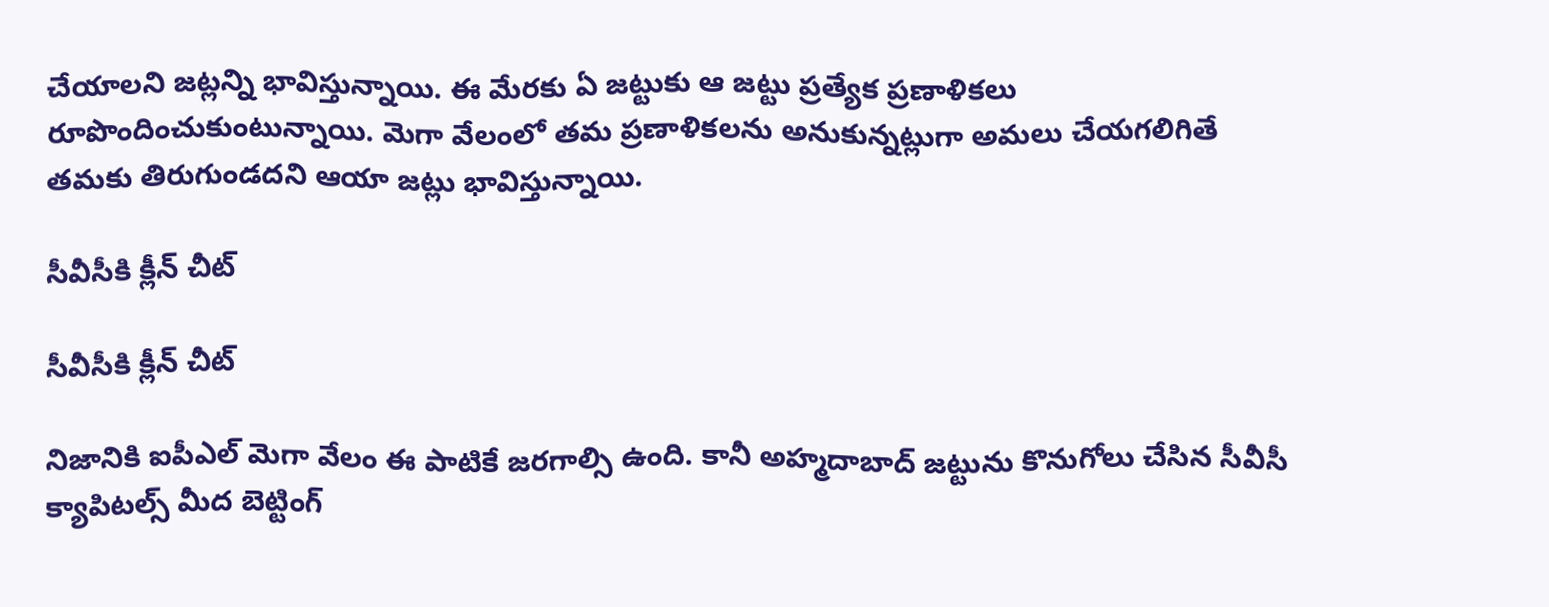చేయాల‌ని జ‌ట్ల‌న్ని భావిస్తున్నాయి. ఈ మేర‌కు ఏ జ‌ట్టుకు ఆ జ‌ట్టు ప్ర‌త్యేక ప్ర‌ణాళిక‌లు రూపొందించుకుంటున్నాయి. మెగా వేలంలో త‌మ ప్ర‌ణాళిక‌ల‌ను అనుకున్న‌ట్లుగా అమ‌లు చేయ‌గ‌లిగితే త‌మ‌కు తిరుగుండ‌ద‌ని ఆయా జ‌ట్లు భావిస్తున్నాయి.

సీవీసీకి క్లీన్ చీట్‌

సీవీసీకి క్లీన్ చీట్‌

నిజానికి ఐపీఎల్ మెగా వేలం ఈ పాటికే జ‌ర‌గాల్సి ఉంది. కానీ అహ్మ‌దాబాద్ జ‌ట్టును కొనుగోలు చేసిన సీవీసీ క్యాపిటల్స్ మీద బెట్టింగ్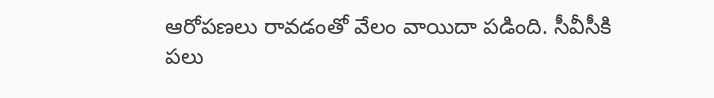ఆరోప‌ణ‌లు రావ‌డంతో వేలం వాయిదా ప‌డింది. సీవీసీకి ప‌లు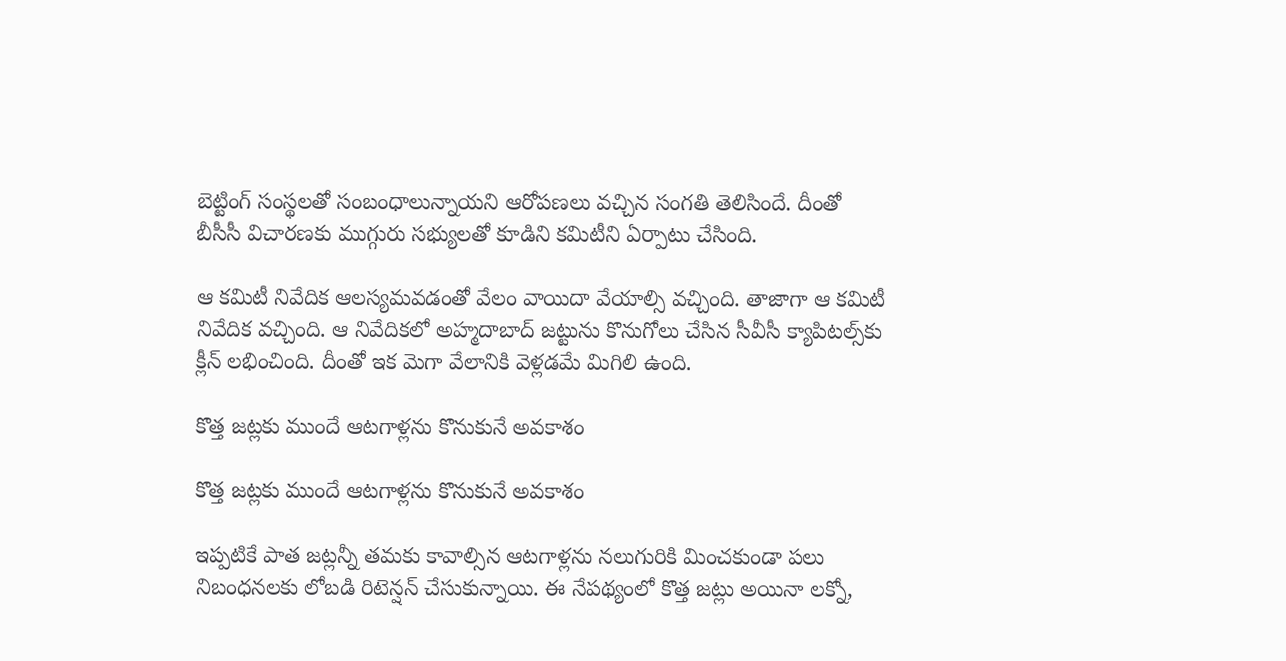బెట్టింగ్ సంస్థ‌ల‌తో సంబంధాలున్నాయ‌ని ఆరోప‌ణ‌లు వ‌చ్చిన సంగ‌తి తెలిసిందే. దీంతో బీసీసీ విచార‌ణకు ముగ్గురు స‌భ్యుల‌తో కూడిని క‌మిటీని ఏర్పాటు చేసింది.

ఆ క‌మిటీ నివేదిక ఆల‌స్య‌మ‌వ‌డంతో వేలం వాయిదా వేయాల్సి వ‌చ్చింది. తాజాగా ఆ క‌మిటీ నివేదిక‌ వ‌చ్చింది. ఆ నివేదిక‌లో అహ్మ‌దాబాద్ జ‌ట్టును కొనుగోలు చేసిన సీవీసీ క్యాపిట‌ల్స్‌కు క్లీన్ ల‌భించింది. దీంతో ఇక మెగా వేలానికి వెళ్ల‌డ‌మే మిగిలి ఉంది.

కొత్త జ‌ట్ల‌కు ముందే ఆట‌గాళ్ల‌ను కొనుకునే అవ‌కాశం

కొత్త జ‌ట్ల‌కు ముందే ఆట‌గాళ్ల‌ను కొనుకునే అవ‌కాశం

ఇప్ప‌టికే పాత జ‌ట్ల‌న్నీ త‌మ‌కు కావాల్సిన ఆట‌గాళ్ల‌ను న‌లుగురికి మించ‌కుండా ప‌లు నిబంధ‌న‌ల‌కు లోబ‌డి రిటెన్ష‌న్ చేసుకున్నాయి. ఈ నేప‌థ్యంలో కొత్త జ‌ట్లు అయినా ల‌క్నో,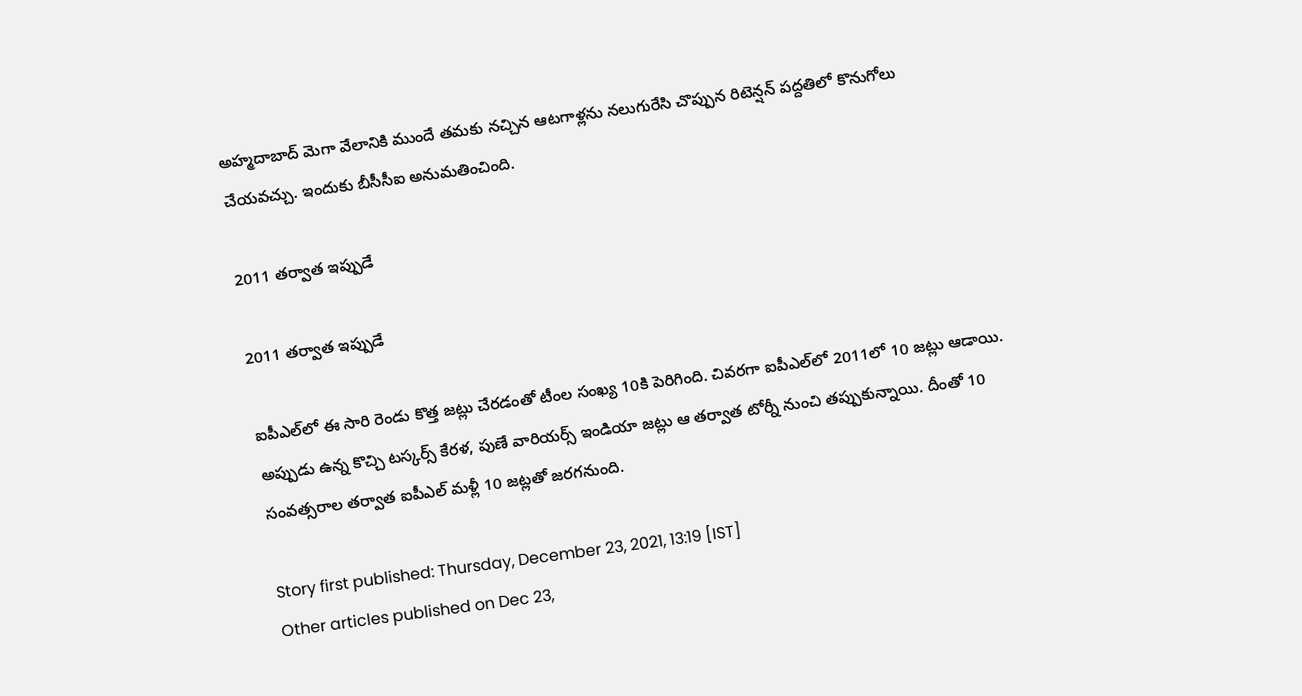అహ్మ‌దాబాద్ మెగా వేలానికి ముందే త‌మ‌కు న‌చ్చిన ఆట‌గాళ్ల‌ను న‌లుగురేసి చొప్పున రిటెన్ష‌న్ ప‌ద్ద‌తిలో కొనుగోలు చేయ‌వ‌చ్చు. ఇందుకు బీసీసీఐ అనుమ‌తించింది.

2011 త‌ర్వాత ఇప్పుడే

2011 త‌ర్వాత ఇప్పుడే

ఐపీఎల్‌లో ఈ సారి రెండు కొత్త జ‌ట్లు చేర‌డంతో టీంల సంఖ్య 10కి పెరిగింది. చివ‌ర‌గా ఐపీఎల్‌లో 2011లో 10 జ‌ట్లు ఆడాయి. అప్పుడు ఉన్న కొచ్చి ట‌స్క‌ర్స్ కేర‌ళ‌, పుణే వారియ‌ర్స్ ఇండియా జ‌ట్లు ఆ త‌ర్వాత టోర్నీ నుంచి తప్పుకున్నాయి. దీంతో 10 సంవ‌త్స‌రాల త‌ర్వాత ఐపీఎల్ మ‌ళ్లీ 10 జ‌ట్ల‌తో జ‌ర‌గ‌నుంది.

Story first published: Thursday, December 23, 2021, 13:19 [IST]
Other articles published on Dec 23,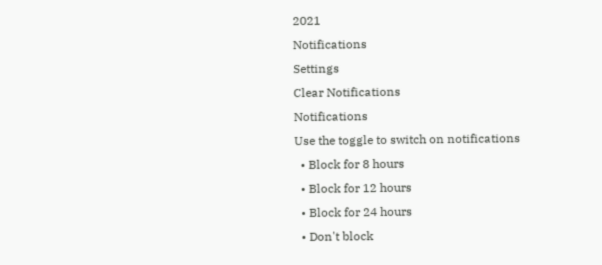2021
Notifications
Settings
Clear Notifications
Notifications
Use the toggle to switch on notifications
  • Block for 8 hours
  • Block for 12 hours
  • Block for 24 hours
  • Don't block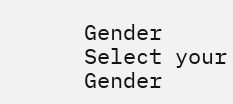Gender
Select your Gender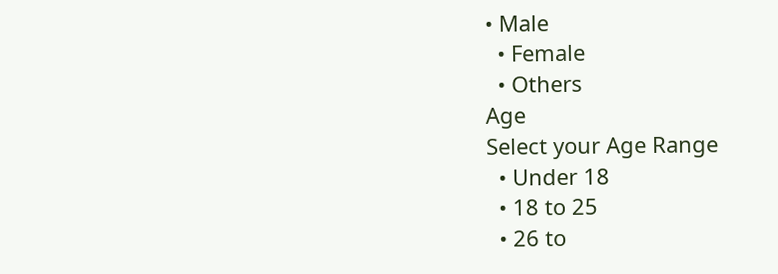• Male
  • Female
  • Others
Age
Select your Age Range
  • Under 18
  • 18 to 25
  • 26 to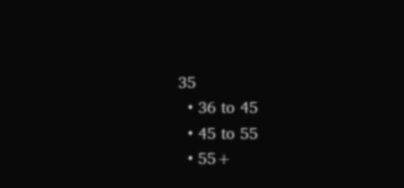35
  • 36 to 45
  • 45 to 55
  • 55+